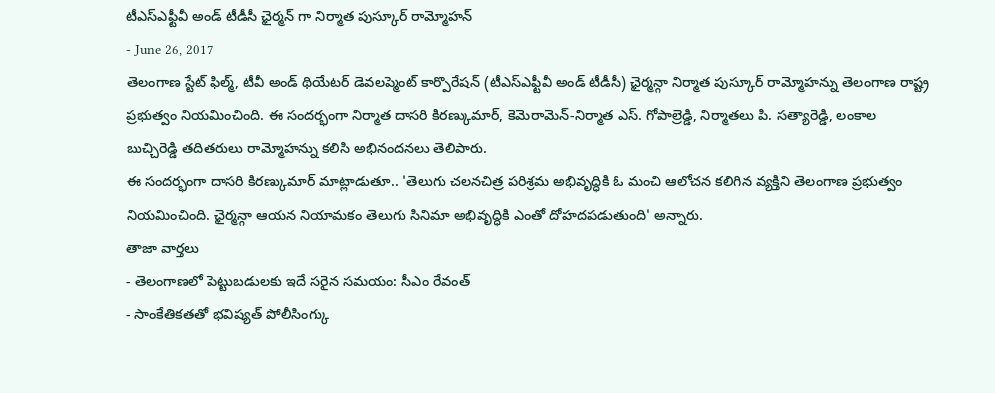టీఎస్ఎఫ్టీవీ అండ్ టీడీసీ ఛైర్మన్ గా నిర్మాత పుస్కూర్ రామ్మోహన్
- June 26, 2017
తెలంగాణ స్టేట్ ఫిల్మ్, టీవీ అండ్ థియేటర్ డెవలప్మెంట్ కార్పొరేషన్ (టీఎస్ఎఫ్టీవీ అండ్ టీడీసీ) ఛైర్మన్గా నిర్మాత పుస్కూర్ రామ్మోహన్ను తెలంగాణ రాష్ట్ర ప్రభుత్వం నియమించింది. ఈ సందర్భంగా నిర్మాత దాసరి కిరణ్కుమార్, కెమెరామెన్-నిర్మాత ఎస్. గోపాల్రెడ్డి, నిర్మాతలు పి. సత్యారెడ్డి, లంకాల బుచ్చిరెడ్డి తదితరులు రామ్మోహన్ను కలిసి అభినందనలు తెలిపారు.
ఈ సందర్భంగా దాసరి కిరణ్కుమార్ మాట్లాడుతూ.. 'తెలుగు చలనచిత్ర పరిశ్రమ అభివృద్ధికి ఓ మంచి ఆలోచన కలిగిన వ్యక్తిని తెలంగాణ ప్రభుత్వం నియమించింది. ఛైర్మన్గా ఆయన నియామకం తెలుగు సినిమా అభివృద్ధికి ఎంతో దోహదపడుతుంది' అన్నారు.
తాజా వార్తలు
- తెలంగాణలో పెట్టుబడులకు ఇదే సరైన సమయం: సీఎం రేవంత్
- సాంకేతికతతో భవిష్యత్ పోలీసింగ్కు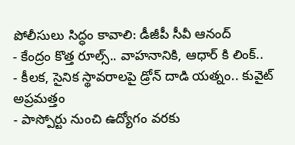పోలీసులు సిద్ధం కావాలి: డీజీపీ సీవీ ఆనంద్
- కేంద్రం కొత్త రూల్స్.. వాహనానికి, ఆధార్ కి లింక్..
- కీలక, సైనిక స్థావరాలపై డ్రోన్ దాడి యత్నం.. కువైట్ అప్రమత్తం
- పాస్పోర్టు నుంచి ఉద్యోగం వరకు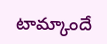టామ్కాందే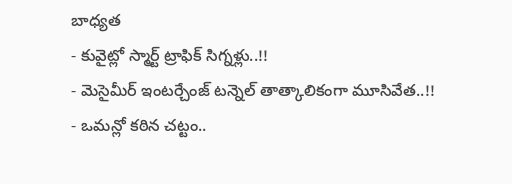బాధ్యత
- కువైట్లో స్మార్ట్ ట్రాఫిక్ సిగ్నళ్లు..!!
- మెసైమీర్ ఇంటర్చేంజ్ టన్నెల్ తాత్కాలికంగా మూసివేత..!!
- ఒమన్లో కఠిన చట్టం..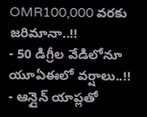OMR100,000 వరకు జరిమానా..!!
- 50 డిగ్రీల వేడిలోనూ యూఏఈలో వర్షాలు..!!
- ఆన్లైన్ యాప్లతో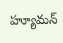హ్యూమన్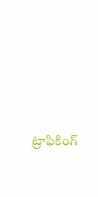ట్రాఫికింగ్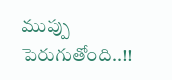ముప్పు పెరుగుతోంది..!!